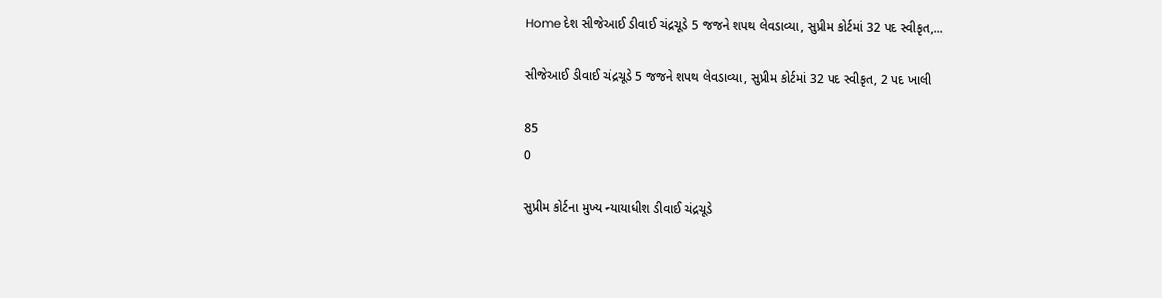Home દેશ સીજેઆઈ ડીવાઈ ચંદ્રચૂડે 5 જજને શપથ લેવડાવ્યા, સુપ્રીમ કોર્ટમાં 32 પદ સ્વીકૃત,...

સીજેઆઈ ડીવાઈ ચંદ્રચૂડે 5 જજને શપથ લેવડાવ્યા, સુપ્રીમ કોર્ટમાં 32 પદ સ્વીકૃત, 2 પદ ખાલી

85
0

સુપ્રીમ કોર્ટના મુખ્ય ન્યાયાધીશ ડીવાઈ ચંદ્રચૂડે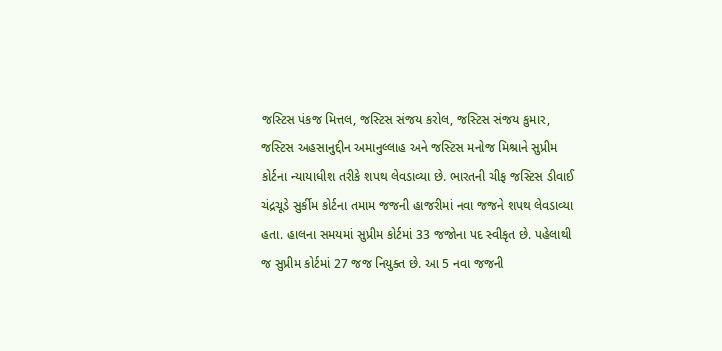જસ્ટિસ પંકજ મિત્તલ, જસ્ટિસ સંજય કરોલ, જસ્ટિસ સંજય કુમાર, જસ્ટિસ અહસાનુદ્દીન અમાનુલ્લાહ અને જસ્ટિસ મનોજ મિશ્રાને સુપ્રીમ કોર્ટના ન્યાયાધીશ તરીકે શપથ લેવડાવ્યા છે. ભારતની ચીફ જસ્ટિસ ડીવાઈ ચંદ્રચૂડે સુર્કીમ કોર્ટના તમામ જજની હાજરીમાં નવા જજને શપથ લેવડાવ્યા હતા. હાલના સમયમાં સુપ્રીમ કોર્ટમાં 33 જજોના પદ સ્વીકૃત છે. પહેલાથી જ સુપ્રીમ કોર્ટમાં 27 જજ નિયુક્ત છે. આ 5 નવા જજની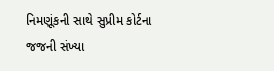નિમણૂંકની સાથે સુપ્રીમ કોર્ટના જજની સંખ્યા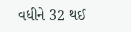વધીને 32 થઈ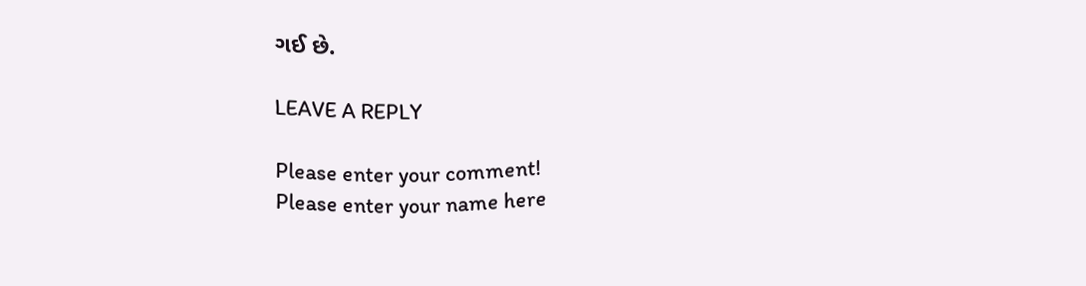ગઈ છે.

LEAVE A REPLY

Please enter your comment!
Please enter your name here